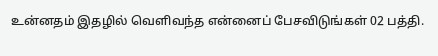உன்னதம் இதழில் வெளிவந்த என்னைப் பேசவிடுங்கள் 02 பத்தி.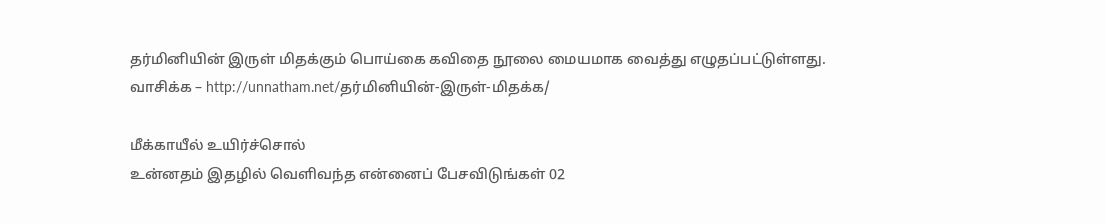தர்மினியின் இருள் மிதக்கும் பொய்கை கவிதை நூலை மையமாக வைத்து எழுதப்பட்டுள்ளது.
வாசிக்க – http://unnatham.net/தர்மினியின்-இருள்-மிதக்க/

மீக்காயீல் உயிர்ச்சொல்
உன்னதம் இதழில் வெளிவந்த என்னைப் பேசவிடுங்கள் 02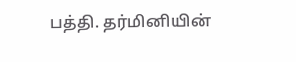பத்தி. தர்மினியின்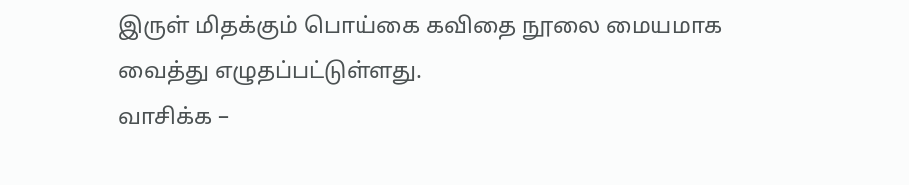இருள் மிதக்கும் பொய்கை கவிதை நூலை மையமாக வைத்து எழுதப்பட்டுள்ளது.
வாசிக்க –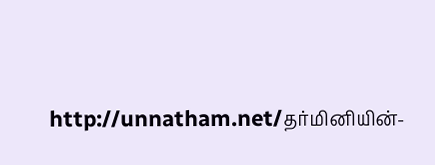http://unnatham.net/தர்மினியின்-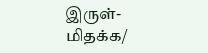இருள்-மிதக்க/